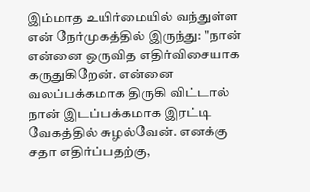இம்மாத உயிர்மையில் வந்துள்ள என் நேர்முகத்தில் இருந்து: "நான் என்னை ஒருவித எதிர்விசையாக கருதுகிறேன். என்னை வலப்பக்கமாக திருகி விட்டால் நான் இடப்பக்கமாக இரட்டி வேகத்தில் சுழல்வேன். எனக்கு சதா எதிர்ப்பதற்கு,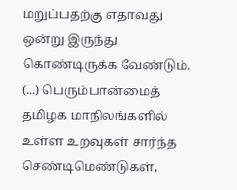மறுப்பதற்கு எதாவது ஒன்று இருந்து கொண்டிருக்க வேண்டும். (...) பெரும்பான்மைத் தமிழக மாநிலங்களில் உள்ள உறவுகள் சார்ந்த செண்டிமெண்டுகள்,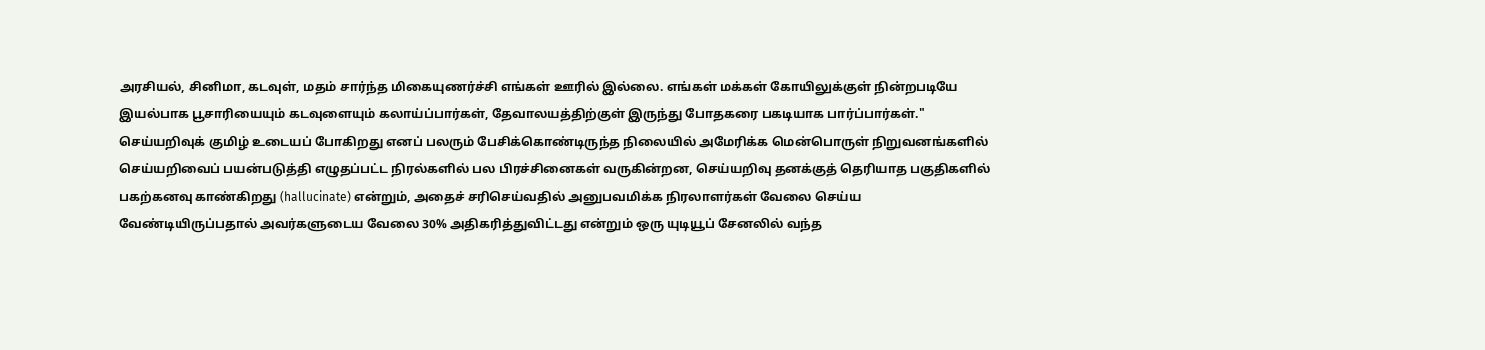அரசியல், சினிமா, கடவுள், மதம் சார்ந்த மிகையுணர்ச்சி எங்கள் ஊரில் இல்லை. எங்கள் மக்கள் கோயிலுக்குள் நின்றபடியே இயல்பாக பூசாரியையும் கடவுளையும் கலாய்ப்பார்கள், தேவாலயத்திற்குள் இருந்து போதகரை பகடியாக பார்ப்பார்கள்."
செய்யறிவுக் குமிழ் உடையப் போகிறது எனப் பலரும் பேசிக்கொண்டிருந்த நிலையில் அமேரிக்க மென்பொருள் நிறுவனங்களில் செய்யறிவைப் பயன்படுத்தி எழுதப்பட்ட நிரல்களில் பல பிரச்சினைகள் வருகின்றன, செய்யறிவு தனக்குத் தெரியாத பகுதிகளில் பகற்கனவு காண்கிறது (hallucinate) என்றும், அதைச் சரிசெய்வதில் அனுபவமிக்க நிரலாளர்கள் வேலை செய்ய வேண்டியிருப்பதால் அவர்களுடைய வேலை 30% அதிகரித்துவிட்டது என்றும் ஒரு யுடியூப் சேனலில் வந்த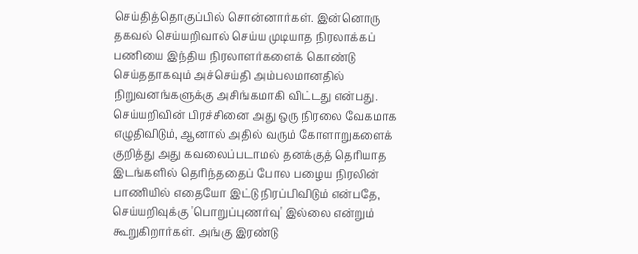செய்தித்தொகுப்பில் சொன்னார்கள். இன்னொரு தகவல் செய்யறிவால் செய்ய முடியாத நிரலாக்கப் பணியை இந்திய நிரலாளர்களைக் கொண்டு செய்ததாகவும் அச்செய்தி அம்பலமானதில் நிறுவனங்களுக்கு அசிங்கமாகி விட்டது என்பது. செய்யறிவின் பிரச்சினை அது ஒரு நிரலை வேகமாக எழுதிவிடும், ஆனால் அதில் வரும் கோளாறுகளைக் குறித்து அது கவலைப்படாமல் தனக்குத் தெரியாத இடங்களில் தெரிந்ததைப் போல பழைய நிரலின் பாணியில் எதையோ இட்டு நிரப்பிவிடும் என்பதே, செய்யறிவுக்கு 'பொறுப்புணர்வு' இல்லை என்றும் கூறுகிறார்கள். அங்கு இரண்டு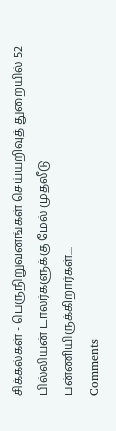சிக்கல்கள் - பெருநிறுவனங்கள் செய்யறிவுத் துறையில் 52 பில்லியன் டாலர்களுக்கு மேல் முதலீடு பன்ணியிருக்கிறார்கள்....
Comments